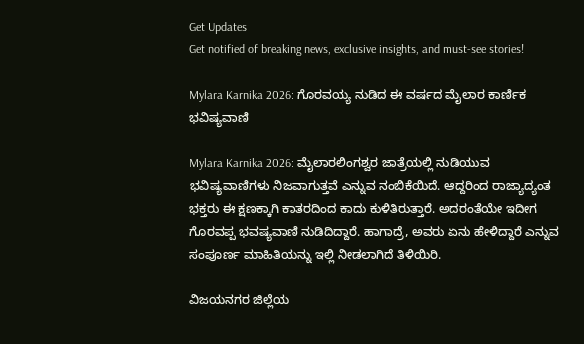Get Updates
Get notified of breaking news, exclusive insights, and must-see stories!

Mylara Karnika 2026: ಗೊರವಯ್ಯ ನುಡಿದ ಈ ವರ್ಷದ ಮೈಲಾರ ಕಾರ್ಣಿಕ ಭವಿಷ್ಯವಾಣಿ

Mylara Karnika 2026: ಮೈಲಾರಲಿಂಗಶ್ವರ ಜಾತ್ರೆಯಲ್ಲಿ ನುಡಿಯುವ ಭವಿಷ್ಯವಾಣಿಗಳು ನಿಜವಾಗುತ್ತವೆ ಎನ್ನುವ ನಂಬಿಕೆಯಿದೆ. ಆದ್ದರಿಂದ ರಾಜ್ಯಾದ್ಯಂತ ಭಕ್ತರು ಈ ಕ್ಷಣಕ್ಕಾಗಿ ಕಾತರದಿಂದ ಕಾದು ಕುಳಿತಿರುತ್ತಾರೆ. ಅದರಂತೆಯೇ ಇದೀಗ ಗೊರವಪ್ಪ ಭವಷ್ಯವಾಣಿ ನುಡಿದಿದ್ದಾರೆ. ಹಾಗಾದ್ರೆ, ಅವರು ಏನು ಹೇಳಿದ್ದಾರೆ ಎನ್ನುವ ಸಂಪೂರ್ಣ ಮಾಹಿತಿಯನ್ನು ಇಲ್ಲಿ ನೀಡಲಾಗಿದೆ ತಿಳಿಯಿರಿ.

ವಿಜಯನಗರ ಜಿಲ್ಲೆಯ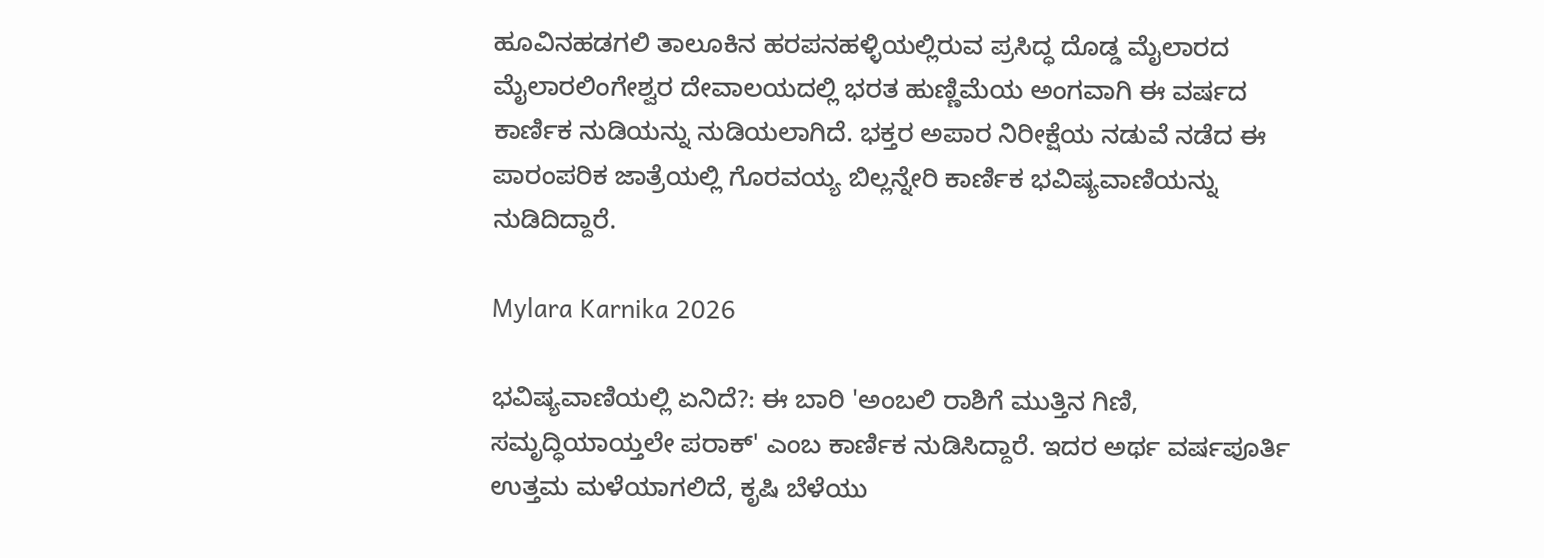ಹೂವಿನಹಡಗಲಿ ತಾಲೂಕಿನ ಹರಪನಹಳ್ಳಿಯಲ್ಲಿರುವ ಪ್ರಸಿದ್ಧ ದೊಡ್ಡ ಮೈಲಾರದ ಮೈಲಾರಲಿಂಗೇಶ್ವರ ದೇವಾಲಯದಲ್ಲಿ ಭರತ ಹುಣ್ಣಿಮೆಯ ಅಂಗವಾಗಿ ಈ ವರ್ಷದ ಕಾರ್ಣಿಕ ನುಡಿಯನ್ನು ನುಡಿಯಲಾಗಿದೆ. ಭಕ್ತರ ಅಪಾರ ನಿರೀಕ್ಷೆಯ ನಡುವೆ ನಡೆದ ಈ ಪಾರಂಪರಿಕ ಜಾತ್ರೆಯಲ್ಲಿ ಗೊರವಯ್ಯ ಬಿಲ್ಲನ್ನೇರಿ ಕಾರ್ಣಿಕ ಭವಿಷ್ಯವಾಣಿಯನ್ನು ನುಡಿದಿದ್ದಾರೆ.

Mylara Karnika 2026

ಭವಿಷ್ಯವಾಣಿಯಲ್ಲಿ ಏನಿದೆ?: ಈ ಬಾರಿ 'ಅಂಬಲಿ ರಾಶಿಗೆ ಮುತ್ತಿನ ಗಿಣಿ, ಸಮೃದ್ಧಿಯಾಯ್ತಲೇ ಪರಾಕ್' ಎಂಬ ಕಾರ್ಣಿಕ ನುಡಿಸಿದ್ದಾರೆ. ಇದರ ಅರ್ಥ ವರ್ಷಪೂರ್ತಿ ಉತ್ತಮ ಮಳೆಯಾಗಲಿದೆ, ಕೃಷಿ ಬೆಳೆಯು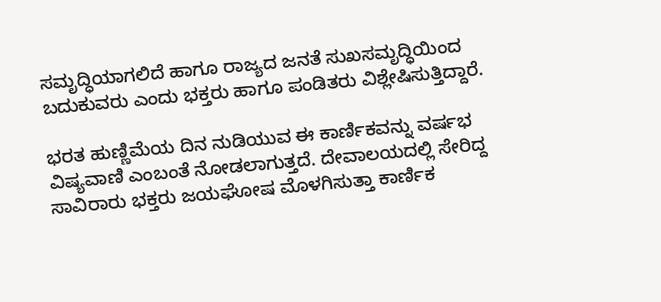ಸಮೃದ್ಧಿಯಾಗಲಿದೆ ಹಾಗೂ ರಾಜ್ಯದ ಜನತೆ ಸುಖಸಮೃದ್ಧಿಯಿಂದ ಬದುಕುವರು ಎಂದು ಭಕ್ತರು ಹಾಗೂ ಪಂಡಿತರು ವಿಶ್ಲೇಷಿಸುತ್ತಿದ್ದಾರೆ.

ಭರತ ಹುಣ್ಣಿಮೆಯ ದಿನ ನುಡಿಯುವ ಈ ಕಾರ್ಣಿಕವನ್ನು ವರ್ಷಭ ವಿಷ್ಯವಾಣಿ ಎಂಬಂತೆ ನೋಡಲಾಗುತ್ತದೆ. ದೇವಾಲಯದಲ್ಲಿ ಸೇರಿದ್ದ ಸಾವಿರಾರು ಭಕ್ತರು ಜಯಘೋಷ ಮೊಳಗಿಸುತ್ತಾ ಕಾರ್ಣಿಕ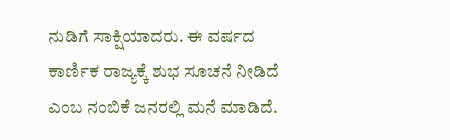ನುಡಿಗೆ ಸಾಕ್ಷಿಯಾದರು. ಈ ವರ್ಷದ ಕಾರ್ಣಿಕ ರಾಜ್ಯಕ್ಕೆ ಶುಭ ಸೂಚನೆ ನೀಡಿದೆ ಎಂಬ ನಂಬಿಕೆ ಜನರಲ್ಲಿ ಮನೆ ಮಾಡಿದೆ.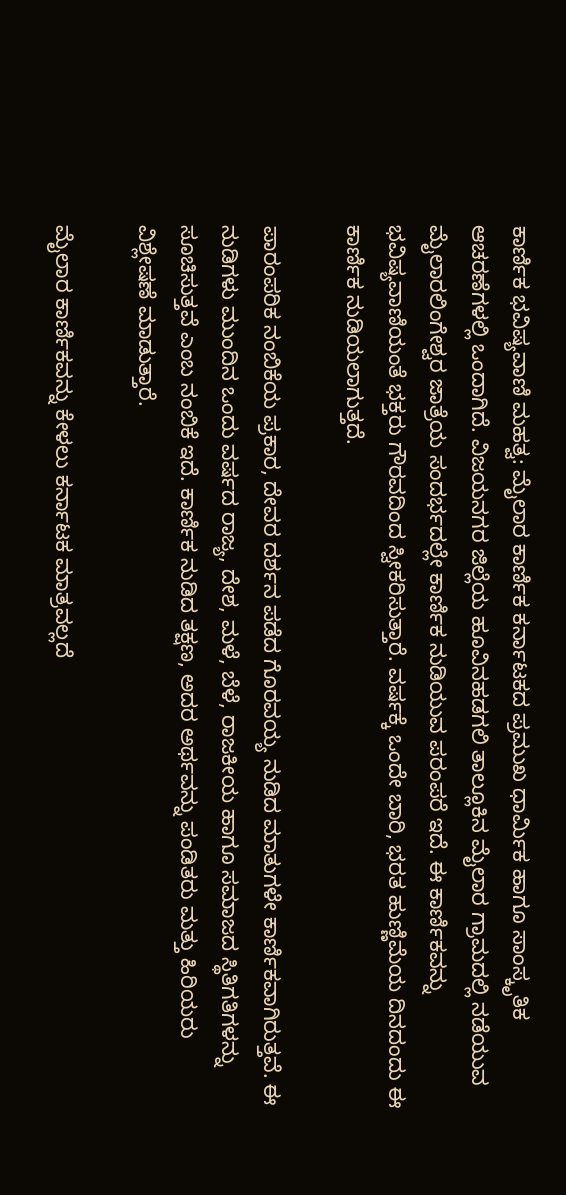ಕಾರ್ಣಿಕ ಭವಿಷ್ಯವಾಣಿ ಮಹತ್ವ: ಮೈಲಾರ ಕಾರ್ಣಿಕ ಕರ್ನಾಟಕದ ಪ್ರಮುಖ ಧಾರ್ಮಿಕ ಹಾಗೂ ಸಾಂಸ್ಕೃತಿಕ ಆಚರಣೆಗಳಲ್ಲಿ ಒಂದಾಗಿದೆ. ವಿಜಯನಗರ ಜಿಲ್ಲೆಯ ಹೂವಿನಹಡಗಲಿ ತಾಲ್ಲೂಕಿನ ಮೈಲಾರ ಗ್ರಾಮದಲ್ಲಿ ನಡೆಯುವ ಮೈಲಾರಲಿಂಗೇಶ್ವರ ಜಾತ್ರೆಯ ಸಂದರ್ಭದಲ್ಲೇ ಕಾರ್ಣಿಕ ನುಡಿಯುವ ಪರಂಪರೆ ಇದೆ. ಈ ಕಾರ್ಣಿಕವನ್ನು ಭವಿಷ್ಯವಾಣಿಯಂತೆ ಭಕ್ತರು ಗೌರವದಿಂದ ಸ್ವೀಕರಿಸುತ್ತಾರೆ. ವರ್ಷಕ್ಕೆ ಒಂದೇ ಬಾರಿ, ಭರತ ಹುಣ್ಣಿಮೆಯ ದಿನದಂದು ಈ ಕಾರ್ಣಿಕ ನುಡಿಯಲಾಗುತ್ತದೆ.

ಪಾರಂಪರಿಕ ನಂಬಿಕೆಯ ಪ್ರಕಾರ, ದೇವರ ದರ್ಶನ ಪಡೆದ ಗೊರವಯ್ಯ ನುಡಿದ ಮಾತುಗಳೇ ಕಾರ್ಣಿಕವಾಗಿರುತ್ತವೆ. ಈ ನುಡಿಗಳು ಮುಂದಿನ ಒಂದು ವರ್ಷದ ರಾಜ್ಯ, ದೇಶ, ಮಳೆ, ಬೆಳೆ, ರಾಜಕೀಯ ಹಾಗೂ ಸಮಾಜದ ಸ್ಥಿತಿಗತಿಗಳನ್ನು ಸೂಚಿಸುತ್ತವೆ ಎಂಬ ನಂಬಿಕೆ ಇದೆ. ಕಾರ್ಣಿಕ ನುಡಿದ ತಕ್ಷಣ, ಅದರ ಅರ್ಥವನ್ನು ಪಂಡಿತರು ಮತ್ತು ಹಿರಿಯರು ವಿಶ್ಲೇಷಣೆ ಮಾಡುತ್ತಾರೆ.

ಮೈಲಾರ ಕಾರ್ಣಿಕವನ್ನು ಕೇಳಲು ಕರ್ನಾಟಕ ಮಾತ್ರವಲ್ಲದೆ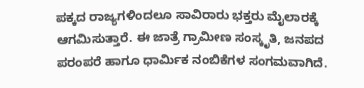ಪಕ್ಕದ ರಾಜ್ಯಗಳಿಂದಲೂ ಸಾವಿರಾರು ಭಕ್ತರು ಮೈಲಾರಕ್ಕೆ ಆಗಮಿಸುತ್ತಾರೆ. ಈ ಜಾತ್ರೆ ಗ್ರಾಮೀಣ ಸಂಸ್ಕೃತಿ, ಜನಪದ ಪರಂಪರೆ ಹಾಗೂ ಧಾರ್ಮಿಕ ನಂಬಿಕೆಗಳ ಸಂಗಮವಾಗಿದೆ.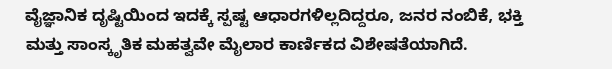ವೈಜ್ಞಾನಿಕ ದೃಷ್ಟಿಯಿಂದ ಇದಕ್ಕೆ ಸ್ಪಷ್ಟ ಆಧಾರಗಳಿಲ್ಲದಿದ್ದರೂ, ಜನರ ನಂಬಿಕೆ, ಭಕ್ತಿ ಮತ್ತು ಸಾಂಸ್ಕೃತಿಕ ಮಹತ್ವವೇ ಮೈಲಾರ ಕಾರ್ಣಿಕದ ವಿಶೇಷತೆಯಾಗಿದೆ.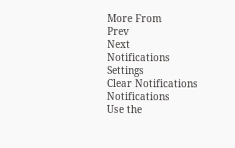More From
Prev
Next
Notifications
Settings
Clear Notifications
Notifications
Use the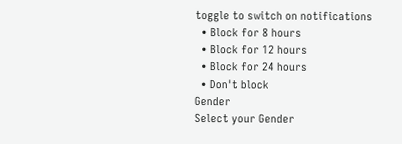toggle to switch on notifications
  • Block for 8 hours
  • Block for 12 hours
  • Block for 24 hours
  • Don't block
Gender
Select your Gender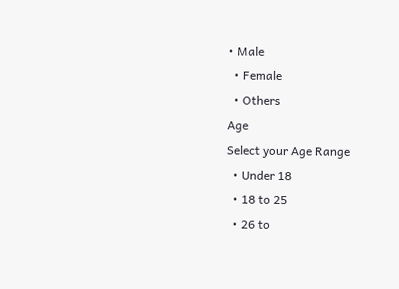• Male
  • Female
  • Others
Age
Select your Age Range
  • Under 18
  • 18 to 25
  • 26 to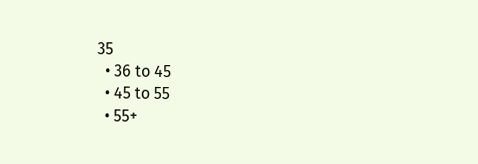35
  • 36 to 45
  • 45 to 55
  • 55+